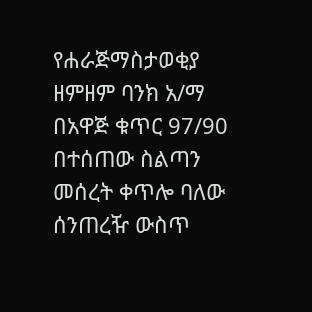የሐራጅማስታወቂያ
ዘምዘም ባንክ አ/ማ በአዋጅ ቁጥር 97/90 በተሰጠው ስልጣን መሰረት ቀጥሎ ባለው ሰንጠረዥ ውስጥ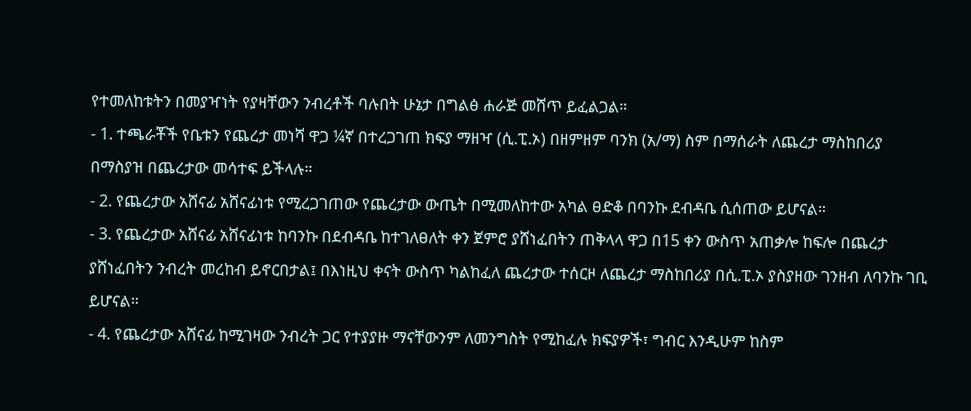የተመለከቱትን በመያዣነት የያዛቸውን ንብረቶች ባሉበት ሁኔታ በግልፅ ሐራጅ መሸጥ ይፈልጋል።
- 1. ተጫራቾች የቤቱን የጨረታ መነሻ ዋጋ ¼ኛ በተረጋገጠ ክፍያ ማዘዣ (ሲ.ፒ.ኦ) በዘምዘም ባንክ (አ/ማ) ስም በማሰራት ለጨረታ ማስከበሪያ በማስያዝ በጨረታው መሳተፍ ይችላሉ።
- 2. የጨረታው አሸናፊ አሸናፊነቱ የሚረጋገጠው የጨረታው ውጤት በሚመለከተው አካል ፀድቆ በባንኩ ደብዳቤ ሲሰጠው ይሆናል።
- 3. የጨረታው አሸናፊ አሸናፊነቱ ከባንኩ በደብዳቤ ከተገለፀለት ቀን ጀምሮ ያሸነፈበትን ጠቅላላ ዋጋ በ15 ቀን ውስጥ አጠቃሎ ከፍሎ በጨረታ ያሸነፈበትን ንብረት መረከብ ይኖርበታል፤ በእነዚህ ቀናት ውስጥ ካልከፈለ ጨረታው ተሰርዞ ለጨረታ ማስከበሪያ በሲ.ፒ.ኦ ያስያዘው ገንዘብ ለባንኩ ገቢ ይሆናል።
- 4. የጨረታው አሸናፊ ከሚገዛው ንብረት ጋር የተያያዙ ማናቸውንም ለመንግስት የሚከፈሉ ክፍያዎች፣ ግብር እንዲሁም ከስም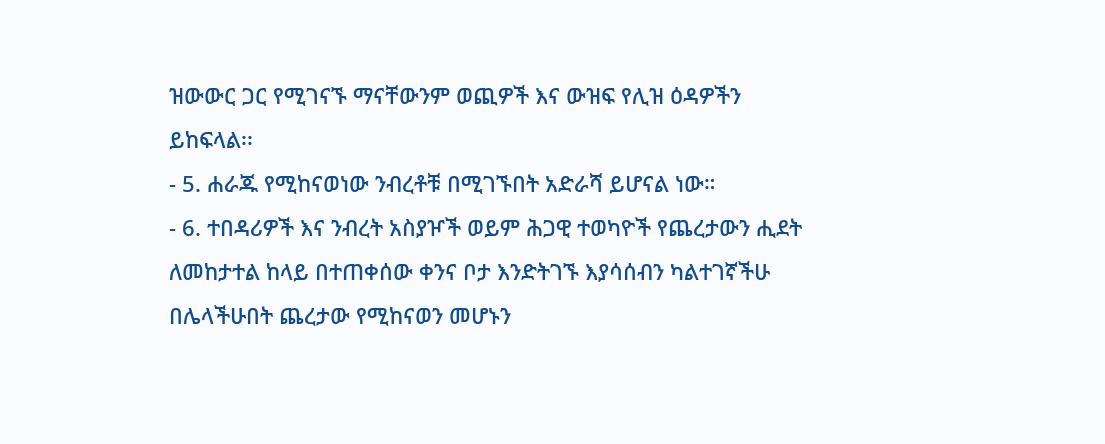ዝውውር ጋር የሚገናኙ ማናቸውንም ወጪዎች እና ውዝፍ የሊዝ ዕዳዎችን ይከፍላል፡፡
- 5. ሐራጁ የሚከናወነው ንብረቶቹ በሚገኙበት አድራሻ ይሆናል ነው።
- 6. ተበዳሪዎች እና ንብረት አስያዦች ወይም ሕጋዊ ተወካዮች የጨረታውን ሒደት ለመከታተል ከላይ በተጠቀሰው ቀንና ቦታ እንድትገኙ እያሳሰብን ካልተገኛችሁ በሌላችሁበት ጨረታው የሚከናወን መሆኑን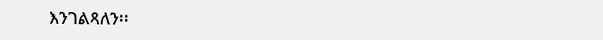እንገልጻለን፡፡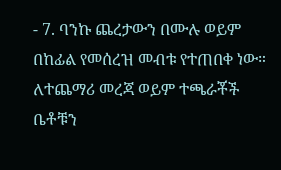- 7. ባንኩ ጨረታውን በሙሉ ወይም በከፊል የመሰረዝ መብቱ የተጠበቀ ነው።
ለተጨማሪ መረጃ ወይም ተጫራቾች ቤቶቹን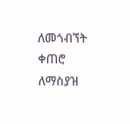ለመጎብኘት ቀጠሮ ለማስያዝ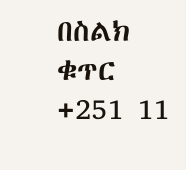በስልክ ቁጥር +251 11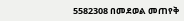5582308 በመደወል መጠየቅ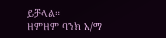ይቻላል።
ዘምዘም ባንክ አ/ማ